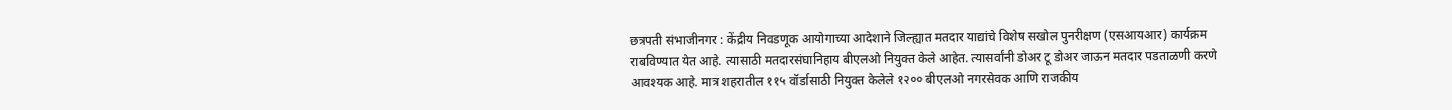छत्रपती संभाजीनगर : केंद्रीय निवडणूक आयोगाच्या आदेशाने जिल्ह्यात मतदार याद्यांचे विशेष सखोल पुनरीक्षण (एसआयआर) कार्यक्रम राबविण्यात येत आहे. त्यासाठी मतदारसंघानिहाय बीएलओ नियुक्त केले आहेत. त्यासर्वांनी डोअर टू डोअर जाऊन मतदार पडताळणी करणे आवश्यक आहे. मात्र शहरातील ११५ वॉर्डासाठी नियुक्त केलेले १२०० बीएलओ नगरसेवक आणि राजकीय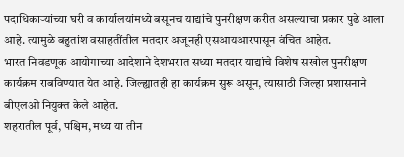पदाधिकाऱ्यांच्या घरी व कार्यालयांमध्ये बसूनच याद्यांचे पुनरीक्षण करीत असल्याचा प्रकार पुढे आला आहे. त्यामुळे बहुतांश वसाहतींतील मतदार अजूनही एसआयआरपासून वंचित आहेत.
भारत निवडणूक आयोगाच्या आदेशाने देशभरात सध्या मतदार याद्यांचे विशेष सखोल पुनरीक्षण कार्यक्रम राबविण्यात येत आहे. जिल्ह्यातही हा कार्यक्रम सुरू असून, त्यासाठी जिल्हा प्रशासनाने बीएलओ नियुक्त केले आहेत.
शहरातील पूर्व, पश्चिम, मध्य या तीन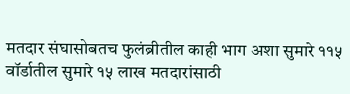मतदार संघासोबतच फुलंब्रीतील काही भाग अशा सुमारे ११५ वॉर्डातील सुमारे १५ लाख मतदारांसाठी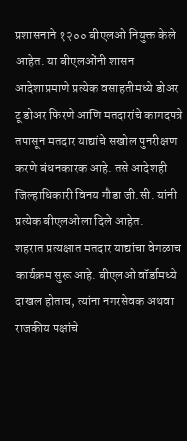प्रशासनाने १२०० बीएलओ नियुक्त केले आहेत. या बीएलओंनी शासन आदेशाप्रमाणे प्रत्येक वसाहतीमध्ये डोअर टू डोअर फिरणे आणि मतदारांचे कागदपत्रे तपासून मतदार याद्यांचे सखोल पुनरीक्षण करणे बंधनकारक आहे. तसे आदेशही जिल्हाधिकारी विनय गौडा जी.सी. यांनी प्रत्येक बीएलओला दिले आहेत.
शहरात प्रत्यक्षात मतदार याद्यांचा वेगळाच कार्यक्रम सुरू आहे. बीएलओ वॉर्डामध्ये दाखल होताच, त्यांना नगरसेवक अथवा राजकीय पक्षांचे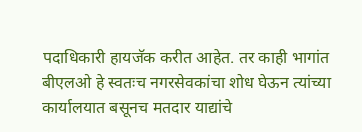पदाधिकारी हायजॅक करीत आहेत. तर काही भागांत बीएलओ हे स्वतःच नगरसेवकांचा शोध घेऊन त्यांच्या कार्यालयात बसूनच मतदार याद्यांचे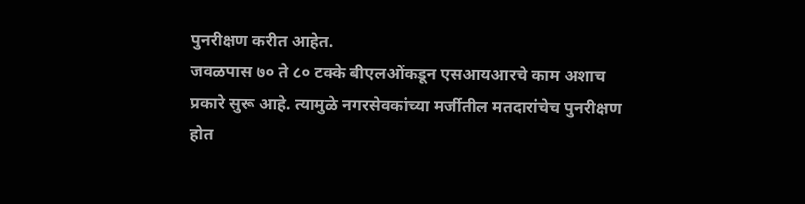पुनरीक्षण करीत आहेत.
जवळपास ७० ते ८० टक्के बीएलओंकडून एसआयआरचे काम अशाच प्रकारे सुरू आहे. त्यामुळे नगरसेवकांच्या मर्जीतील मतदारांचेच पुनरीक्षण होत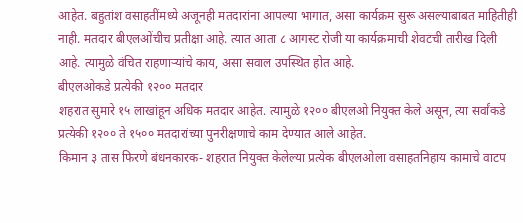आहेत. बहुतांश वसाहतींमध्ये अजूनही मतदारांना आपल्या भागात, असा कार्यक्रम सुरू असल्याबाबत माहितीही नाही. मतदार बीएलओंचीच प्रतीक्षा आहे. त्यात आता ८ आगस्ट रोजी या कार्यक्रमाची शेवटची तारीख दिली आहे. त्यामुळे वंचित राहणाऱ्यांचे काय, असा सवाल उपस्थित होत आहे.
बीएलओकडे प्रत्येकी १२०० मतदार
शहरात सुमारे १५ लाखांहून अधिक मतदार आहेत. त्यामुळे १२०० बीएलओ नियुक्त केले असून, त्या सर्वांकडे प्रत्येकी १२०० ते १५०० मतदारांच्या पुनरीक्षणाचे काम देण्यात आले आहेत.
किमान ३ तास फिरणे बंधनकारक- शहरात नियुक्त केलेल्या प्रत्येक बीएलओला वसाहतनिहाय कामाचे वाटप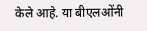केले आहे. या बीएलओंनी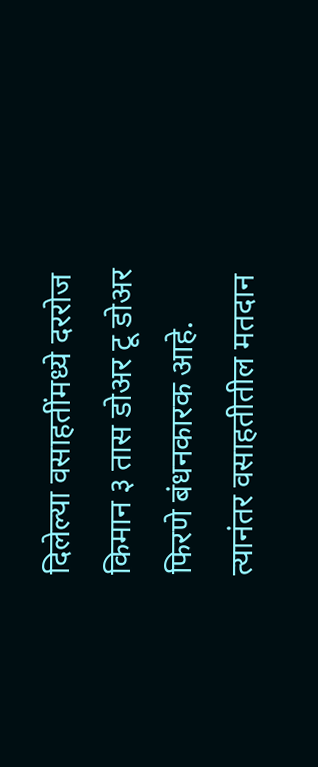दिलेल्या वसाहतींमध्ये दररोज किमान ३ तास डोअर टू डोअर फिरणे बंधनकारक आहे. त्यानंतर वसाहतीतील मतदान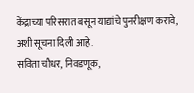केंद्राच्या परिसरात बसून याद्यांचे पुनरीक्षण करावे, अशी सूचना दिली आहे.
सविता चौधर, निवडणूक,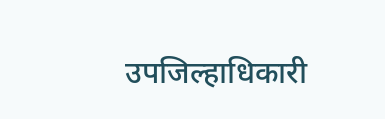उपजिल्हाधिकारी